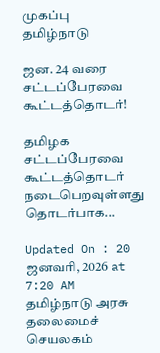முகப்பு
தமிழ்நாடு

ஜன. 24 வரை சட்டப்பேரவை கூட்டத்தொடர்!

தமிழக சட்டப்பேரவை கூட்டத்தொடர் நடைபெறவுள்ளது தொடர்பாக...

Updated On : 20 ஜனவரி, 2026 at 7:20 AM
தமிழ்நாடு அரசு தலைமைச் செயலகம்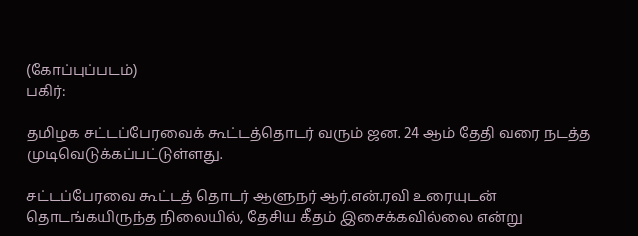(கோப்புப்படம்)
பகிர்:

தமிழக சட்டப்பேரவைக் கூட்டத்தொடர் வரும் ஜன. 24 ஆம் தேதி வரை நடத்த முடிவெடுக்கப்பட்டுள்ளது.

சட்டப்பேரவை கூட்டத் தொடர் ஆளுநர் ஆர்.என்.ரவி உரையுடன் தொடங்கயிருந்த நிலையில், தேசிய கீதம் இசைக்கவில்லை என்று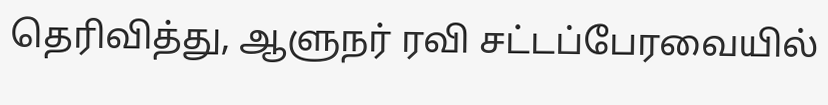தெரிவித்து, ஆளுநர் ரவி சட்டப்பேரவையில்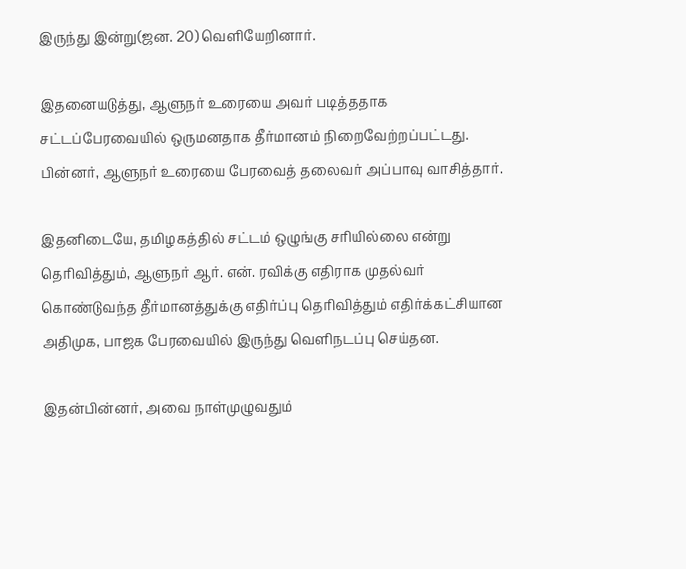இருந்து இன்று(ஜன. 20) வெளியேறினார்.

இதனையடுத்து, ஆளுநர் உரையை அவர் படித்ததாக சட்டப்பேரவையில் ஒருமனதாக தீர்மானம் நிறைவேற்றப்பட்டது. பின்னர், ஆளுநர் உரையை பேரவைத் தலைவர் அப்பாவு வாசித்தார்.

இதனிடையே, தமிழகத்தில் சட்டம் ஒழுங்கு சரியில்லை என்று தெரிவித்தும், ஆளுநர் ஆர். என். ரவிக்கு எதிராக முதல்வர் கொண்டுவந்த தீர்மானத்துக்கு எதிர்ப்பு தெரிவித்தும் எதிர்க்கட்சியான அதிமுக, பாஜக பேரவையில் இருந்து வெளிநடப்பு செய்தன.

இதன்பின்னர், அவை நாள்முழுவதும்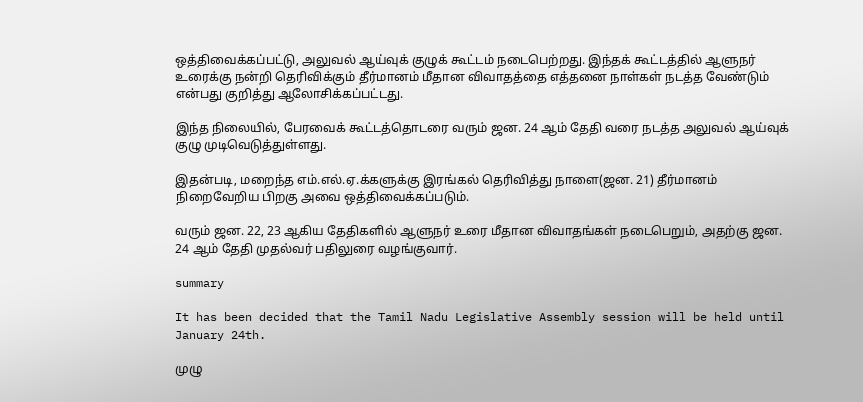ஒத்திவைக்கப்பட்டு, அலுவல் ஆய்வுக் குழுக் கூட்டம் நடைபெற்றது. இந்தக் கூட்டத்தில் ஆளுநர் உரைக்கு நன்றி தெரிவிக்கும் தீர்மானம் மீதான விவாதத்தை எத்தனை நாள்கள் நடத்த வேண்டும் என்பது குறித்து ஆலோசிக்கப்பட்டது.

இந்த நிலையில், பேரவைக் கூட்டத்தொடரை வரும் ஜன. 24 ஆம் தேதி வரை நடத்த அலுவல் ஆய்வுக் குழு முடிவெடுத்துள்ளது.

இதன்படி, மறைந்த எம்.எல்.ஏ.க்களுக்கு இரங்கல் தெரிவித்து நாளை(ஜன. 21) தீர்மானம் நிறைவேறிய பிறகு அவை ஒத்திவைக்கப்படும்.

வரும் ஜன. 22, 23 ஆகிய தேதிகளில் ஆளுநர் உரை மீதான விவாதங்கள் நடைபெறும், அதற்கு ஜன. 24 ஆம் தேதி முதல்வர் பதிலுரை வழங்குவார்.

summary

It has been decided that the Tamil Nadu Legislative Assembly session will be held until January 24th.

முழு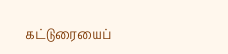கட்டுரையைப்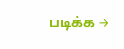படிக்க →